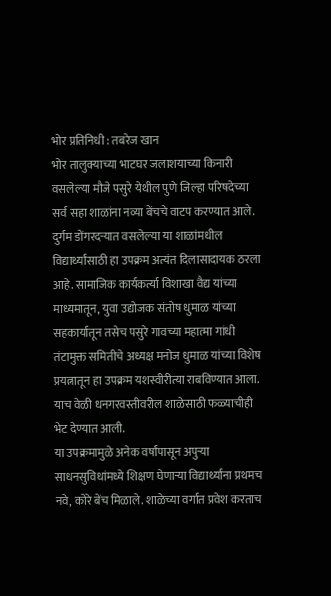भोर प्रतिनिधी : तबरेज खान
भोर तालुक्याच्या भाटघर जलाशयाच्या किनारी वसलेल्या मौजे पसुरे येथील पुणे जिल्हा परिषदेच्या सर्व सहा शाळांना नव्या बेंचचे वाटप करण्यात आले. दुर्गम डोंगरदऱ्यात वसलेल्या या शाळांमधील विद्यार्थ्यांसाठी हा उपक्रम अत्यंत दिलासादायक ठरला आहे. सामाजिक कार्यकर्त्या विशाखा वैद्य यांच्या माध्यमातून, युवा उद्योजक संतोष धुमाळ यांच्या सहकार्यातून तसेच पसुरे गावच्या महात्मा गांधी तंटामुक्त समितीचे अध्यक्ष मनोज धुमाळ यांच्या विशेष प्रयत्नातून हा उपक्रम यशस्वीरीत्या राबविण्यात आला. याच वेळी धनगरवस्तीवरील शाळेसाठी फळ्याचीही भेट देण्यात आली.
या उपक्रमामुळे अनेक वर्षांपासून अपुऱ्या साधनसुविधांमध्ये शिक्षण घेणाऱ्या विद्यार्थ्यांना प्रथमच नवे, कोरे बेंच मिळाले. शाळेच्या वर्गात प्रवेश करताच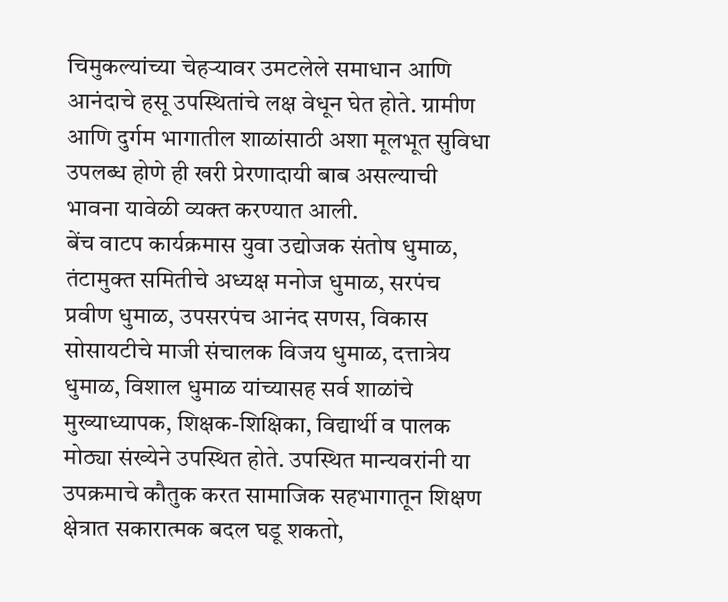चिमुकल्यांच्या चेहऱ्यावर उमटलेले समाधान आणि आनंदाचे हसू उपस्थितांचे लक्ष वेधून घेत होते. ग्रामीण आणि दुर्गम भागातील शाळांसाठी अशा मूलभूत सुविधा उपलब्ध होणे ही खरी प्रेरणादायी बाब असल्याची भावना यावेळी व्यक्त करण्यात आली.
बेंच वाटप कार्यक्रमास युवा उद्योजक संतोष धुमाळ, तंटामुक्त समितीचे अध्यक्ष मनोज धुमाळ, सरपंच प्रवीण धुमाळ, उपसरपंच आनंद सणस, विकास सोसायटीचे माजी संचालक विजय धुमाळ, दत्तात्रेय धुमाळ, विशाल धुमाळ यांच्यासह सर्व शाळांचे मुख्याध्यापक, शिक्षक-शिक्षिका, विद्यार्थी व पालक मोठ्या संख्येने उपस्थित होते. उपस्थित मान्यवरांनी या उपक्रमाचे कौतुक करत सामाजिक सहभागातून शिक्षण क्षेत्रात सकारात्मक बदल घडू शकतो,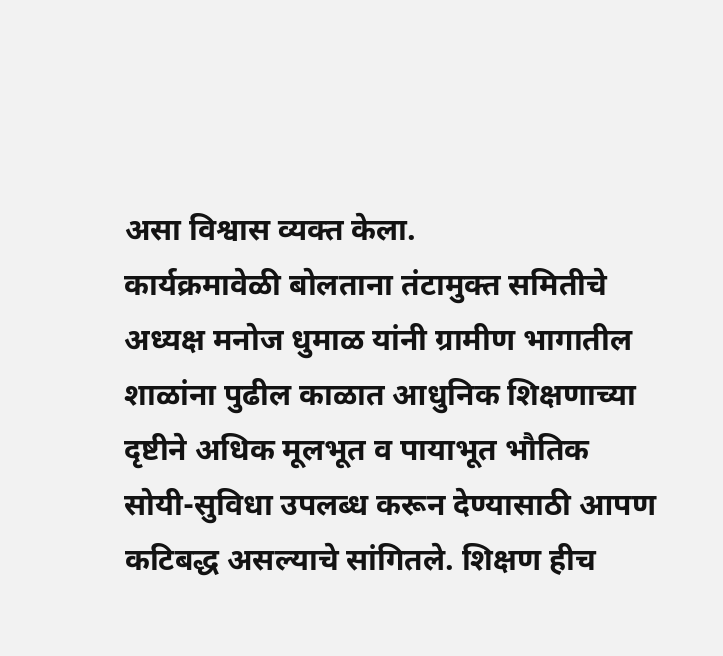असा विश्वास व्यक्त केला.
कार्यक्रमावेळी बोलताना तंटामुक्त समितीचे अध्यक्ष मनोज धुमाळ यांनी ग्रामीण भागातील शाळांना पुढील काळात आधुनिक शिक्षणाच्या दृष्टीने अधिक मूलभूत व पायाभूत भौतिक सोयी-सुविधा उपलब्ध करून देण्यासाठी आपण कटिबद्ध असल्याचे सांगितले. शिक्षण हीच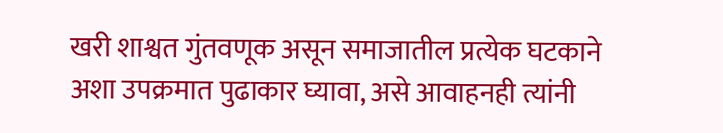खरी शाश्वत गुंतवणूक असून समाजातील प्रत्येक घटकाने अशा उपक्रमात पुढाकार घ्यावा, असे आवाहनही त्यांनी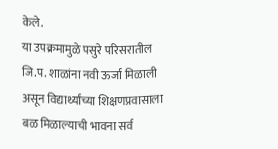केले.
या उपक्रमामुळे पसुरे परिसरातील जि.प. शाळांना नवी ऊर्जा मिळाली असून विद्यार्थ्यांच्या शिक्षणप्रवासाला बळ मिळाल्याची भावना सर्व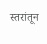स्तरांतून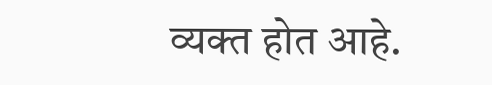व्यक्त होत आहे.